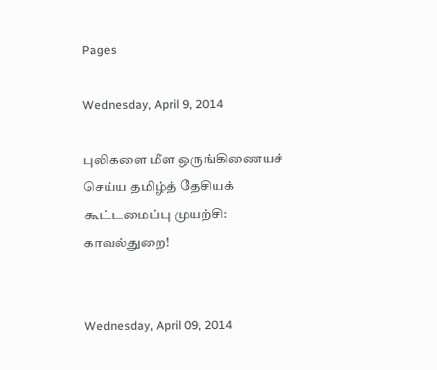Pages

Wednesday, April 9, 2014

புலிகளை மீள ஒருங்கிணையச் செய்ய தமிழ்த் தேசியக் கூட்டமைப்பு முயற்சி: காவல்துறை!


Wednesday, April 09, 2014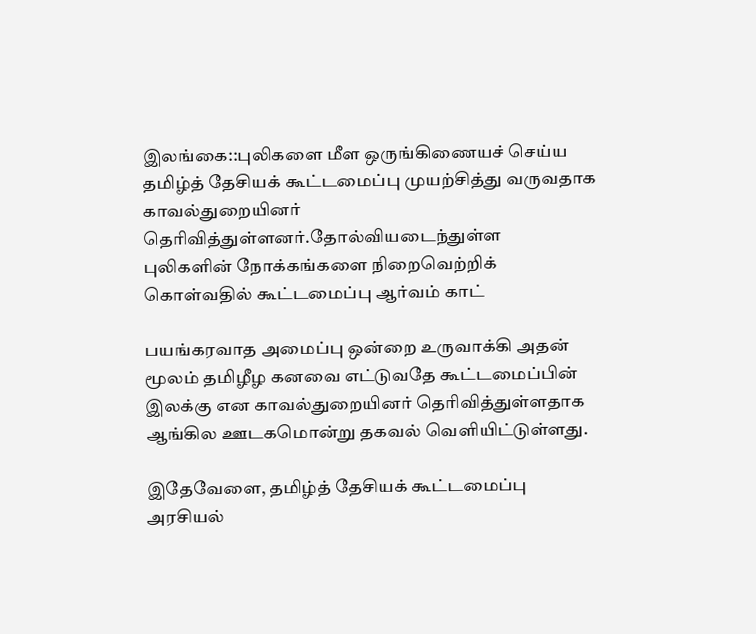இலங்கை::புலிகளை மீள ஒருங்கிணையச் செய்ய தமிழ்த் தேசியக் கூட்டமைப்பு முயற்சித்து வருவதாக காவல்துறையினர் தெரிவித்துள்ளனர்.தோல்வியடைந்துள்ள  புலிகளின் நோக்கங்களை நிறைவெற்றிக் கொள்வதில் கூட்டமைப்பு ஆர்வம் காட்

பயங்கரவாத அமைப்பு ஒன்றை உருவாக்கி அதன் மூலம் தமிழீழ கனவை எட்டுவதே கூட்டமைப்பின் இலக்கு என காவல்துறையினர் தெரிவித்துள்ளதாக ஆங்கில ஊடகமொன்று தகவல் வெளியிட்டுள்ளது.

இதேவேளை, தமிழ்த் தேசியக் கூட்டமைப்பு அரசியல்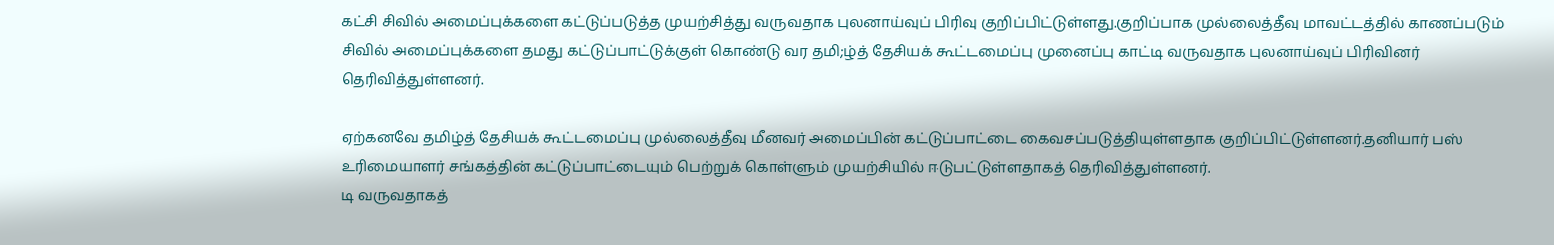கட்சி சிவில் அமைப்புக்களை கட்டுப்படுத்த முயற்சித்து வருவதாக புலனாய்வுப் பிரிவு குறிப்பிட்டுள்ளது.குறிப்பாக முல்லைத்தீவு மாவட்டத்தில் காணப்படும் சிவில் அமைப்புக்களை தமது கட்டுப்பாட்டுக்குள் கொண்டு வர தமி;ழ்த் தேசியக் கூட்டமைப்பு முனைப்பு காட்டி வருவதாக புலனாய்வுப் பிரிவினர் தெரிவித்துள்ளனர்.

ஏற்கனவே தமிழ்த் தேசியக் கூட்டமைப்பு முல்லைத்தீவு மீனவர் அமைப்பின் கட்டுப்பாட்டை கைவசப்படுத்தியுள்ளதாக குறிப்பிட்டுள்ளனர்.தனியார் பஸ் உரிமையாளர் சங்கத்தின் கட்டுப்பாட்டையும் பெற்றுக் கொள்ளும் முயற்சியில் ஈடுபட்டுள்ளதாகத் தெரிவித்துள்ளனர்.
டி வருவதாகத்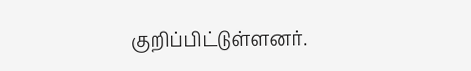குறிப்பிட்டுள்ளனர்.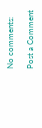No comments:

Post a Comment